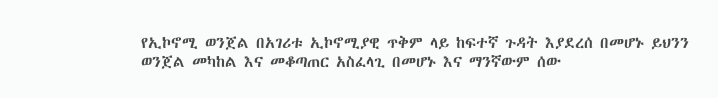የኢኮኖሚ ወንጀል በአገሪቱ ኢኮኖሚያዊ ጥቅም ላይ ከፍተኛ ጉዳት እያደረሰ በመሆኑ ይህንን ወንጀል መካከል እና መቆጣጠር አስፈላጊ በመሆኑ እና ማንኛውም ሰው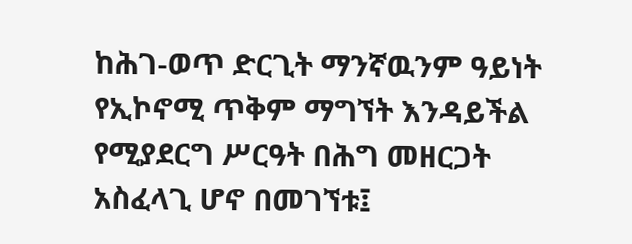ከሕገ-ወጥ ድርጊት ማንኛዉንም ዓይነት የኢኮኖሚ ጥቅም ማግኘት እንዳይችል የሚያደርግ ሥርዓት በሕግ መዘርጋት አስፈላጊ ሆኖ በመገኘቱ፤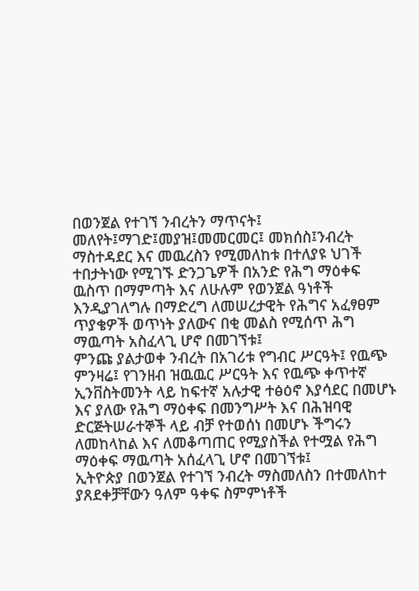በወንጀል የተገኘ ንብረትን ማጥናት፤ መለየት፤ማገድ፤መያዝ፤መመርመር፤ መክሰስ፤ንብረት ማስተዳደር እና መዉረስን የሚመለከቱ በተለያዩ ህገች ተበታትነው የሚገኙ ድንጋጌዎች በአንድ የሕግ ማዕቀፍ ዉስጥ በማምጣት እና ለሁሉም የወንጀል ዓነቶች እንዲያገለግሉ በማድረግ ለመሠረታዊት የሕግና አፈፃፀም ጥያቄዎች ወጥነት ያለውና በቂ መልስ የሚሰጥ ሕግ ማዉጣት አስፈላጊ ሆኖ በመገኘቱ፤
ምንጩ ያልታወቀ ንብረት በአገሪቱ የግብር ሥርዓት፤ የዉጭ ምንዛሬ፤ የገንዘብ ዝዉዉር ሥርዓት እና የዉጭ ቀጥተኛ ኢንቨስትመንት ላይ ከፍተኛ አሉታዊ ተፅዕኖ እያሳደር በመሆኑ እና ያለው የሕግ ማዕቀፍ በመንግሥት እና በሕዝባዊ ድርጅትሠራተኞች ላይ ብቻ የተወሰነ በመሆኑ ችግሩን ለመከላከል እና ለመቆጣጠር የሚያስችል የተሟል የሕግ ማዕቀፍ ማዉጣት አሰፈላጊ ሆኖ በመገኘቱ፤
ኢትዮጵያ በወንጀል የተገኘ ንብረት ማስመለስን በተመለከተ ያጸደቀቻቸውን ዓለም ዓቀፍ ስምምነቶች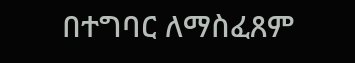በተግባር ለማስፈጸም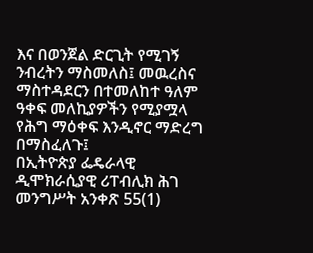እና በወንጀል ድርጊት የሚገኝ ንብረትን ማስመለስ፤ መዉረስና ማስተዳደርን በተመለከተ ዓለም ዓቀፍ መለኪያዎችን የሚያሟላ የሕግ ማዕቀፍ እንዲኖር ማድረግ በማስፈለጉ፤
በኢትዮጵያ ፌዴራላዊ ዲሞክራሲያዊ ሪፐብሊክ ሕገ መንግሥት አንቀጽ 55(1)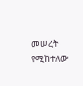መሠረት የሚከተለው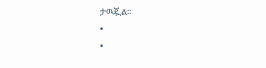ታዉጇል፡፡
•
•